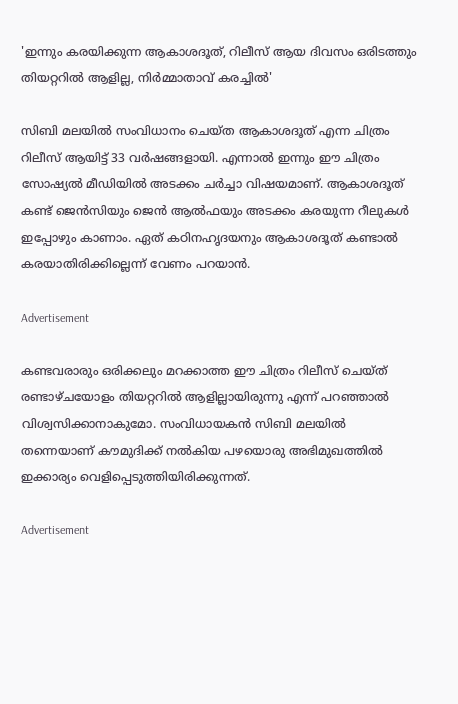'ഇന്നും കരയിക്കുന്ന ആകാശദൂത്, റിലീസ് ആയ ദിവസം ഒരിടത്തും തിയറ്ററിൽ ആളില്ല, നിർമ്മാതാവ് കരച്ചിൽ'

സിബി മലയിൽ സംവിധാനം ചെയ്ത ആകാശദൂത് എന്ന ചിത്രം റിലീസ് ആയിട്ട് 33 വർഷങ്ങളായി. എന്നാൽ ഇന്നും ഈ ചിത്രം സോഷ്യൽ മീഡിയിൽ അടക്കം ചർച്ചാ വിഷയമാണ്. ആകാശദൂത് കണ്ട് ജെൻസിയും ജെൻ ആൽഫയും അടക്കം കരയുന്ന റീലുകൾ ഇപ്പോഴും കാണാം. ഏത് കഠിനഹൃദയനും ആകാശദൂത് കണ്ടാൽ കരയാതിരിക്കില്ലെന്ന് വേണം പറയാൻ.

Advertisement

കണ്ടവരാരും ഒരിക്കലും മറക്കാത്ത ഈ ചിത്രം റിലീസ് ചെയ്ത് രണ്ടാഴ്ചയോളം തിയറ്ററിൽ ആളില്ലായിരുന്നു എന്ന് പറഞ്ഞാൽ വിശ്വസിക്കാനാകുമോ. സംവിധായകൻ സിബി മലയിൽ തന്നെയാണ് കൗമുദിക്ക് നല്‍കിയ പഴയൊരു അഭിമുഖത്തിൽ ഇക്കാര്യം വെളിപ്പെടുത്തിയിരിക്കുന്നത്.

Advertisement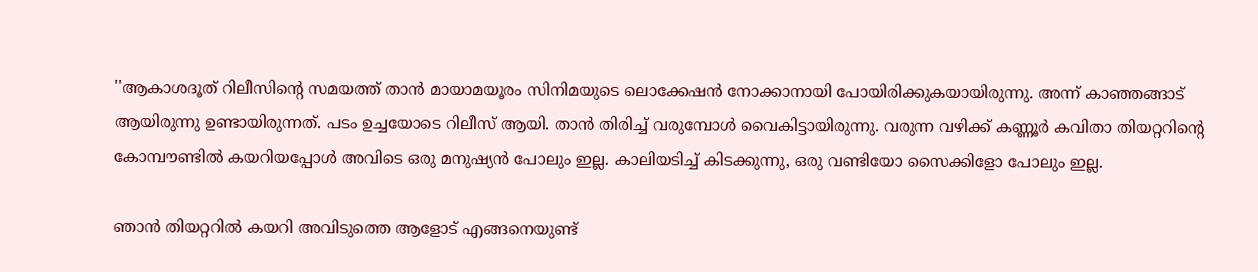''ആകാശദൂത് റിലീസിന്റെ സമയത്ത് താന്‍ മായാമയൂരം സിനിമയുടെ ലൊക്കേഷന്‍ നോക്കാനായി പോയിരിക്കുകയായിരുന്നു. അന്ന് കാഞ്ഞങ്ങാട് ആയിരുന്നു ഉണ്ടായിരുന്നത്. പടം ഉച്ചയോടെ റിലീസ് ആയി. താന്‍ തിരിച്ച് വരുമ്പോള്‍ വൈകിട്ടായിരുന്നു. വരുന്ന വഴിക്ക് കണ്ണൂര്‍ കവിതാ തിയറ്ററിന്റെ കോമ്പൗണ്ടില്‍ കയറിയപ്പോള്‍ അവിടെ ഒരു മനുഷ്യന്‍ പോലും ഇല്ല. കാലിയടിച്ച് കിടക്കുന്നു, ഒരു വണ്ടിയോ സൈക്കിളോ പോലും ഇല്ല.

ഞാന്‍ തിയറ്ററില്‍ കയറി അവിടുത്തെ ആളോട് എങ്ങനെയുണ്ട്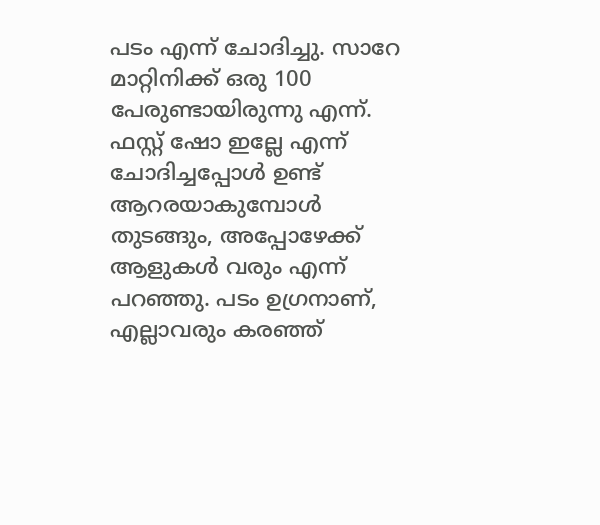പടം എന്ന് ചോദിച്ചു. സാറേ മാറ്റിനിക്ക് ഒരു 100 പേരുണ്ടായിരുന്നു എന്ന്. ഫസ്റ്റ് ഷോ ഇല്ലേ എന്ന് ചോദിച്ചപ്പോള്‍ ഉണ്ട് ആറരയാകുമ്പോള്‍ തുടങ്ങും, അപ്പോഴേക്ക് ആളുകള്‍ വരും എന്ന് പറഞ്ഞു. പടം ഉഗ്രനാണ്, എല്ലാവരും കരഞ്ഞ്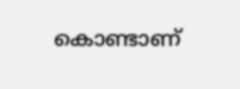കൊണ്ടാണ്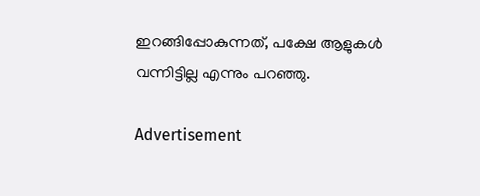ഇറങ്ങിപ്പോകുന്നത്, പക്ഷേ ആളുകള്‍ വന്നിട്ടില്ല എന്നും പറഞ്ഞു.

Advertisement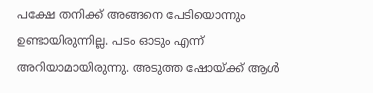പക്ഷേ തനിക്ക് അങ്ങനെ പേടിയൊന്നും ഉണ്ടായിരുന്നില്ല. പടം ഓടും എന്ന് അറിയാമായിരുന്നു. അടുത്ത ഷോയ്ക്ക് ആള്‍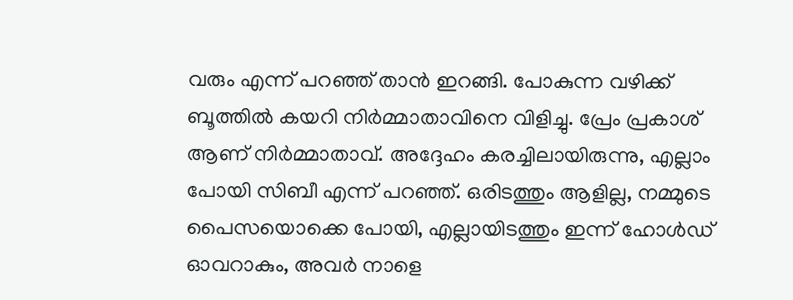വരും എന്ന് പറഞ്ഞ് താന്‍ ഇറങ്ങി. പോകുന്ന വഴിക്ക് ബൂത്തില്‍ കയറി നിര്‍മ്മാതാവിനെ വിളിച്ചു. പ്രേം പ്രകാശ് ആണ് നിര്‍മ്മാതാവ്. അദ്ദേഹം കരച്ചിലായിരുന്നു, എല്ലാം പോയി സിബീ എന്ന് പറഞ്ഞ്. ഒരിടത്തും ആളില്ല, നമ്മുടെ പൈസയൊക്കെ പോയി, എല്ലായിടത്തും ഇന്ന് ഹോള്‍ഡ് ഓവറാകും, അവര്‍ നാളെ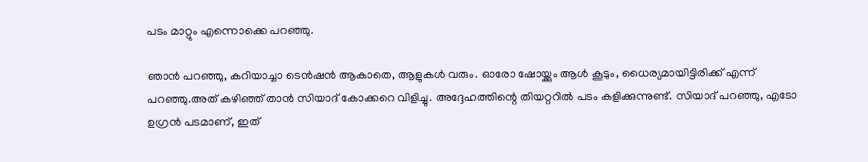പടം മാറ്റും എന്നൊക്കെ പറഞ്ഞു.

ഞാന്‍ പറഞ്ഞു, കറിയാച്ചാ ടെന്‍ഷന്‍ ആകാതെ, ആളുകള്‍ വരും. ഓരോ ഷോയ്ക്കും ആള്‍ കൂടും, ധൈര്യമായിട്ടിരിക്ക് എന്ന് പറഞ്ഞു.അത് കഴിഞ്ഞ് താന്‍ സിയാദ് കോക്കറെ വിളിച്ചു. അദ്ദേഹത്തിന്റെ തിയറ്ററില്‍ പടം കളിക്കുന്നുണ്ട്. സിയാദ് പറഞ്ഞു, എടോ ഉഗ്രന്‍ പടമാണ്, ഇത്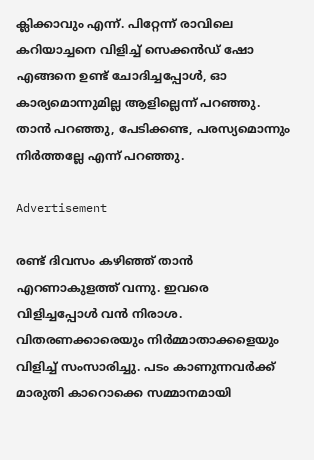ക്ലിക്കാവും എന്ന്. പിറ്റേന്ന് രാവിലെ കറിയാച്ചനെ വിളിച്ച് സെക്കന്‍ഡ് ഷോ എങ്ങനെ ഉണ്ട് ചോദിച്ചപ്പോള്‍, ഓ കാര്യമൊന്നുമില്ല ആളില്ലെന്ന് പറഞ്ഞു. താന്‍ പറഞ്ഞു, പേടിക്കണ്ട, പരസ്യമൊന്നും നിര്‍ത്തല്ലേ എന്ന് പറഞ്ഞു.

Advertisement

രണ്ട് ദിവസം കഴിഞ്ഞ് താന്‍ എറണാകുളത്ത് വന്നു. ഇവരെ വിളിച്ചപ്പോള്‍ വന്‍ നിരാശ. വിതരണക്കാരെയും നിര്‍മ്മാതാക്കളെയും വിളിച്ച് സംസാരിച്ചു. പടം കാണുന്നവര്‍ക്ക് മാരുതി കാറൊക്കെ സമ്മാനമായി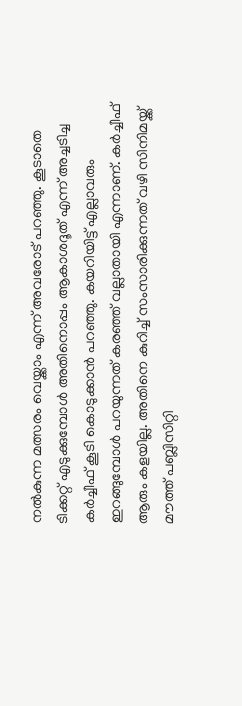നല്‍കുന്ന മത്സരം വെയ്ക്കാം എന്ന് അവരോട് പറഞ്ഞു. കൂടാതെ ടിക്കറ്റ് എടുക്കുമ്പോള്‍ അതിനൊപ്പം ആകാശദൂത് എന്ന് അച്ചടിച്ച കര്‍ച്ചീഫ് കൂടി കൊടുക്കാന്‍ പറഞ്ഞു. കയറിയിട്ട് എല്ലാവരും ഇറങ്ങുമ്പോള്‍ പറയുന്നത് കരഞ്ഞ് വല്ലാതായി എന്നാണ്. കര്‍ച്ചീഫ് ആരും കളയില്ല. അതിനെ കുറിച്ച് സംസാരിക്കുന്നത് വഴി സിനിമയ്ക്ക് മൗത്ത് പബ്ലിസിറ്റി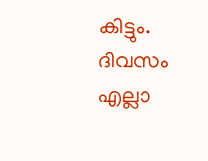കിട്ടും. ദിവസം എല്ലാ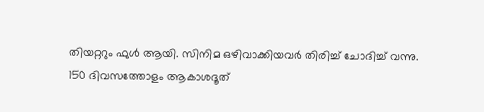തിയറ്ററും ഫുള്‍ ആയി. സിനിമ ഒഴിവാക്കിയവര്‍ തിരിച്ച് ചോദിച്ച് വന്നു. 150 ദിവസത്തോളം ആകാശദൂത്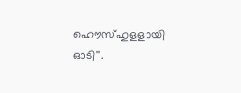ഹൌസ്ഹുളളായി ഓടി''.